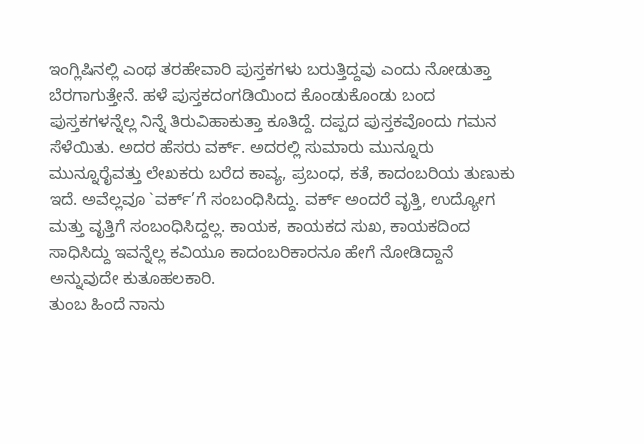ಇಂಗ್ಲಿಷಿನಲ್ಲಿ ಎಂಥ ತರಹೇವಾರಿ ಪುಸ್ತಕಗಳು ಬರುತ್ತಿದ್ದವು ಎಂದು ನೋಡುತ್ತಾ ಬೆರಗಾಗುತ್ತೇನೆ. ಹಳೆ ಪುಸ್ತಕದಂಗಡಿಯಿಂದ ಕೊಂಡುಕೊಂಡು ಬಂದ ಪುಸ್ತಕಗಳನ್ನೆಲ್ಲ ನಿನ್ನೆ ತಿರುವಿಹಾಕುತ್ತಾ ಕೂತಿದ್ದೆ. ದಪ್ಪದ ಪುಸ್ತಕವೊಂದು ಗಮನ ಸೆಳೆಯಿತು. ಅದರ ಹೆಸರು ವರ್ಕ್. ಅದರಲ್ಲಿ ಸುಮಾರು ಮುನ್ನೂರು ಮುನ್ನೂರೈವತ್ತು ಲೇಖಕರು ಬರೆದ ಕಾವ್ಯ, ಪ್ರಬಂಧ, ಕತೆ, ಕಾದಂಬರಿಯ ತುಣುಕು ಇದೆ. ಅವೆಲ್ಲವೂ `ವರ್ಕ್’ಗೆ ಸಂಬಂಧಿಸಿದ್ದು. ವರ್ಕ್ ಅಂದರೆ ವೃತ್ತಿ, ಉದ್ಯೋಗ ಮತ್ತು ವೃತ್ತಿಗೆ ಸಂಬಂಧಿಸಿದ್ದಲ್ಲ. ಕಾಯಕ, ಕಾಯಕದ ಸುಖ, ಕಾಯಕದಿಂದ ಸಾಧಿಸಿದ್ದು ಇವನ್ನೆಲ್ಲ ಕವಿಯೂ ಕಾದಂಬರಿಕಾರನೂ ಹೇಗೆ ನೋಡಿದ್ದಾನೆ ಅನ್ನುವುದೇ ಕುತೂಹಲಕಾರಿ.
ತುಂಬ ಹಿಂದೆ ನಾನು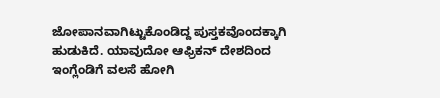ಜೋಪಾನವಾಗಿಟ್ಟುಕೊಂಡಿದ್ದ ಪುಸ್ತಕವೊಂದಕ್ಕಾಗಿ ಹುಡುಕಿದೆ. ಯಾವುದೋ ಆಫ್ರಿಕನ್ ದೇಶದಿಂದ ಇಂಗ್ಲೆಂಡಿಗೆ ವಲಸೆ ಹೋಗಿ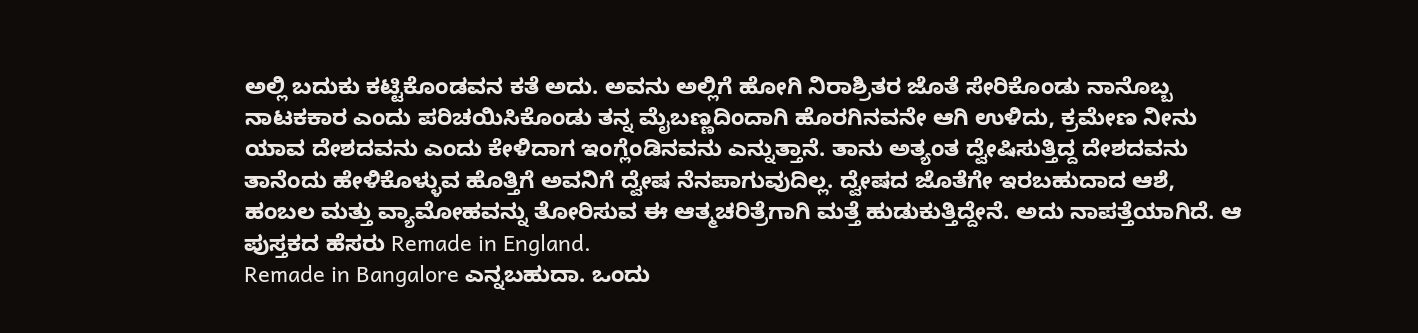ಅಲ್ಲಿ ಬದುಕು ಕಟ್ಟಿಕೊಂಡವನ ಕತೆ ಅದು. ಅವನು ಅಲ್ಲಿಗೆ ಹೋಗಿ ನಿರಾಶ್ರಿತರ ಜೊತೆ ಸೇರಿಕೊಂಡು ನಾನೊಬ್ಬ ನಾಟಕಕಾರ ಎಂದು ಪರಿಚಯಿಸಿಕೊಂಡು ತನ್ನ ಮೈಬಣ್ಣದಿಂದಾಗಿ ಹೊರಗಿನವನೇ ಆಗಿ ಉಳಿದು, ಕ್ರಮೇಣ ನೀನು ಯಾವ ದೇಶದವನು ಎಂದು ಕೇಳಿದಾಗ ಇಂಗ್ಲೆಂಡಿನವನು ಎನ್ನುತ್ತಾನೆ. ತಾನು ಅತ್ಯಂತ ದ್ವೇಷಿಸುತ್ತಿದ್ದ ದೇಶದವನು ತಾನೆಂದು ಹೇಳಿಕೊಳ್ಳುವ ಹೊತ್ತಿಗೆ ಅವನಿಗೆ ದ್ವೇಷ ನೆನಪಾಗುವುದಿಲ್ಲ. ದ್ವೇಷದ ಜೊತೆಗೇ ಇರಬಹುದಾದ ಆಶೆ, ಹಂಬಲ ಮತ್ತು ವ್ಯಾಮೋಹವನ್ನು ತೋರಿಸುವ ಈ ಆತ್ಮಚರಿತ್ರೆಗಾಗಿ ಮತ್ತೆ ಹುಡುಕುತ್ತಿದ್ದೇನೆ. ಅದು ನಾಪತ್ತೆಯಾಗಿದೆ. ಆ ಪುಸ್ತಕದ ಹೆಸರು Remade in England.
Remade in Bangalore ಎನ್ನಬಹುದಾ. ಒಂದು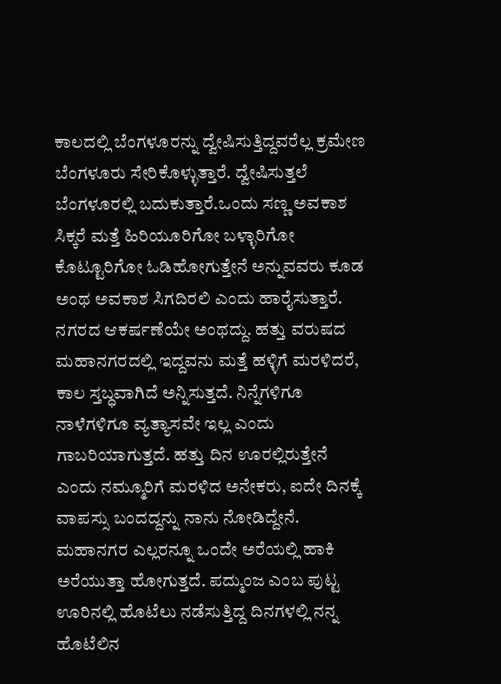ಕಾಲದಲ್ಲಿ ಬೆಂಗಳೂರನ್ನು ದ್ವೇಷಿಸುತ್ತಿದ್ದವರೆಲ್ಲ ಕ್ರಮೇಣ ಬೆಂಗಳೂರು ಸೇರಿಕೊಳ್ಳುತ್ತಾರೆ. ದ್ವೇಷಿಸುತ್ತಲೆ ಬೆಂಗಳೂರಲ್ಲಿ ಬದುಕುತ್ತಾರೆ.ಒಂದು ಸಣ್ಣ ಅವಕಾಶ ಸಿಕ್ಕರೆ ಮತ್ತೆ ಹಿರಿಯೂರಿಗೋ ಬಳ್ಳಾರಿಗೋ ಕೊಟ್ಟೂರಿಗೋ ಓಡಿಹೋಗುತ್ತೇನೆ ಅನ್ನುವವರು ಕೂಡ ಅಂಥ ಅವಕಾಶ ಸಿಗದಿರಲಿ ಎಂದು ಹಾರೈಸುತ್ತಾರೆ. ನಗರದ ಆಕರ್ಷಣೆಯೇ ಅಂಥದ್ದು. ಹತ್ತು ವರುಷದ ಮಹಾನಗರದಲ್ಲಿ ಇದ್ದವನು ಮತ್ತೆ ಹಳ್ಳಿಗೆ ಮರಳಿದರೆ, ಕಾಲ ಸ್ತಬ್ಧವಾಗಿದೆ ಅನ್ನಿಸುತ್ತದೆ. ನಿನ್ನೆಗಳಿಗೂ ನಾಳೆಗಳಿಗೂ ವ್ಯತ್ಯಾಸವೇ ಇಲ್ಲ ಎಂದು ಗಾಬರಿಯಾಗುತ್ತದೆ. ಹತ್ತು ದಿನ ಊರಲ್ಲಿರುತ್ತೇನೆ ಎಂದು ನಮ್ಮೂರಿಗೆ ಮರಳಿದ ಅನೇಕರು, ಐದೇ ದಿನಕ್ಕೆ ವಾಪಸ್ಸು ಬಂದದ್ದನ್ನು ನಾನು ನೋಡಿದ್ದೇನೆ.
ಮಹಾನಗರ ಎಲ್ಲರನ್ನೂ ಒಂದೇ ಅರೆಯಲ್ಲಿ ಹಾಕಿ ಅರೆಯುತ್ತಾ ಹೋಗುತ್ತದೆ. ಪದ್ಮುಂಜ ಎಂಬ ಪುಟ್ಟ ಊರಿನಲ್ಲಿ ಹೊಟೆಲು ನಡೆಸುತ್ತಿದ್ದ ದಿನಗಳಲ್ಲಿ ನನ್ನ ಹೊಟೆಲಿನ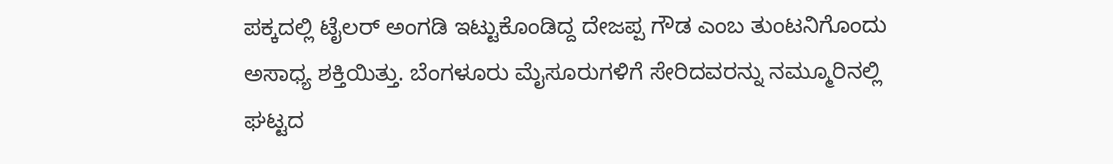ಪಕ್ಕದಲ್ಲಿ ಟೈಲರ್ ಅಂಗಡಿ ಇಟ್ಟುಕೊಂಡಿದ್ದ ದೇಜಪ್ಪ ಗೌಡ ಎಂಬ ತುಂಟನಿಗೊಂದು ಅಸಾಧ್ಯ ಶಕ್ತಿಯಿತ್ತು. ಬೆಂಗಳೂರು ಮೈಸೂರುಗಳಿಗೆ ಸೇರಿದವರನ್ನು ನಮ್ಮೂರಿನಲ್ಲಿ ಘಟ್ಟದ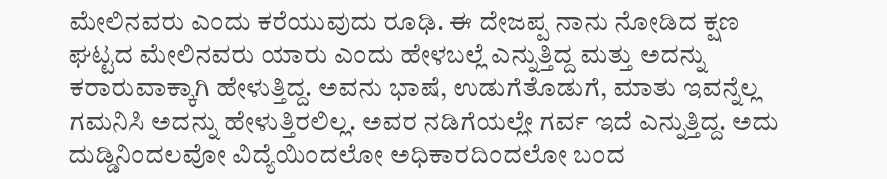ಮೇಲಿನವರು ಎಂದು ಕರೆಯುವುದು ರೂಢಿ. ಈ ದೇಜಪ್ಪ ನಾನು ನೋಡಿದ ಕ್ಷಣ ಘಟ್ಟದ ಮೇಲಿನವರು ಯಾರು ಎಂದು ಹೇಳಬಲ್ಲೆ ಎನ್ನುತ್ತಿದ್ದ ಮತ್ತು ಅದನ್ನು ಕರಾರುವಾಕ್ಕಾಗಿ ಹೇಳುತ್ತಿದ್ದ. ಅವನು ಭಾಷೆ, ಉಡುಗೆತೊಡುಗೆ, ಮಾತು ಇವನ್ನೆಲ್ಲ ಗಮನಿಸಿ ಅದನ್ನು ಹೇಳುತ್ತಿರಲಿಲ್ಲ. ಅವರ ನಡಿಗೆಯಲ್ಲೇ ಗರ್ವ ಇದೆ ಎನ್ನುತ್ತಿದ್ದ. ಅದು ದುಡ್ಡಿನಿಂದಲವೋ ವಿದ್ಯೆಯಿಂದಲೋ ಅಧಿಕಾರದಿಂದಲೋ ಬಂದ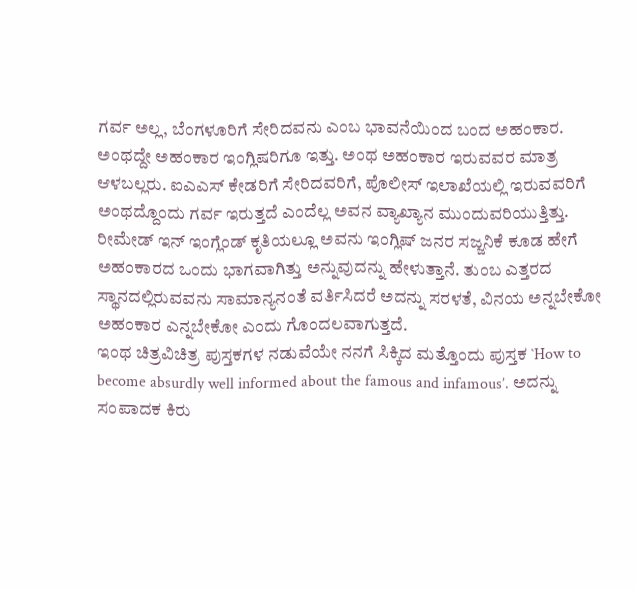ಗರ್ವ ಅಲ್ಲ, ಬೆಂಗಳೂರಿಗೆ ಸೇರಿದವನು ಎಂಬ ಭಾವನೆಯಿಂದ ಬಂದ ಅಹಂಕಾರ. ಅಂಥದ್ದೇ ಅಹಂಕಾರ ಇಂಗ್ಲಿಷರಿಗೂ ಇತ್ತು. ಅಂಥ ಅಹಂಕಾರ ಇರುವವರ ಮಾತ್ರ ಆಳಬಲ್ಲರು. ಐಎಎಸ್ ಕೇಡರಿಗೆ ಸೇರಿದವರಿಗೆ, ಪೊಲೀಸ್ ಇಲಾಖೆಯಲ್ಲಿ ಇರುವವರಿಗೆ ಅಂಥದ್ದೊಂದು ಗರ್ವ ಇರುತ್ತದೆ ಎಂದೆಲ್ಲ ಅವನ ವ್ಯಾಖ್ಯಾನ ಮುಂದುವರಿಯುತ್ತಿತ್ತು.
ರೀಮೇಡ್ ಇನ್ ಇಂಗ್ಲೆಂಡ್ ಕೃತಿಯಲ್ಲೂ ಅವನು ಇಂಗ್ಲಿಷ್ ಜನರ ಸಜ್ಜನಿಕೆ ಕೂಡ ಹೇಗೆ ಅಹಂಕಾರದ ಒಂದು ಭಾಗವಾಗಿತ್ತು ಅನ್ನುವುದನ್ನು ಹೇಳುತ್ತಾನೆ. ತುಂಬ ಎತ್ತರದ ಸ್ಥಾನದಲ್ಲಿರುವವನು ಸಾಮಾನ್ಯನಂತೆ ವರ್ತಿಸಿದರೆ ಅದನ್ನು ಸರಳತೆ, ವಿನಯ ಅನ್ನಬೇಕೋ ಅಹಂಕಾರ ಎನ್ನಬೇಕೋ ಎಂದು ಗೊಂದಲವಾಗುತ್ತದೆ.
ಇಂಥ ಚಿತ್ರವಿಚಿತ್ರ ಪುಸ್ತಕಗಳ ನಡುವೆಯೇ ನನಗೆ ಸಿಕ್ಕಿದ ಮತ್ತೊಂದು ಪುಸ್ತಕ `How to become absurdly well informed about the famous and infamous’. ಅದನ್ನು ಸಂಪಾದಕ ಕಿರು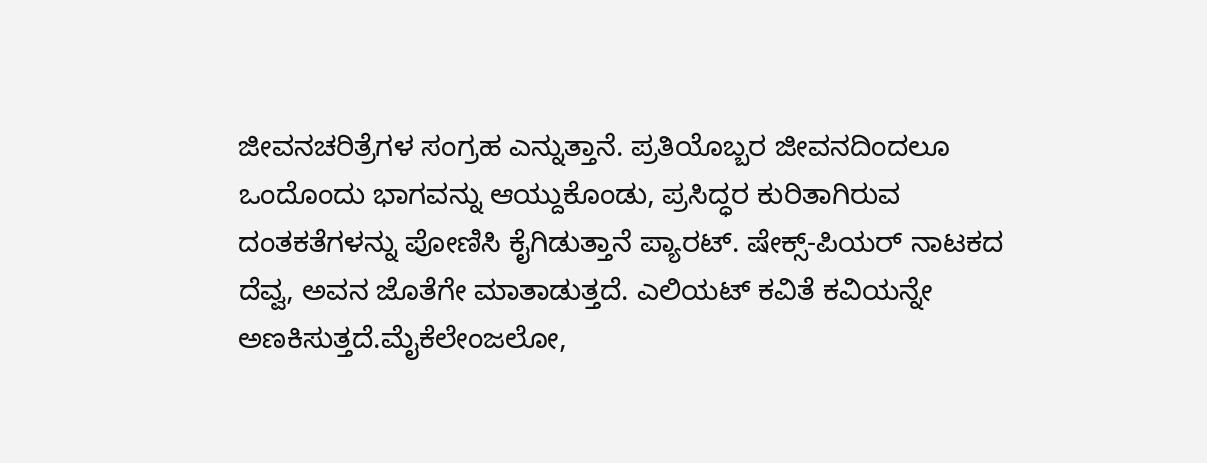ಜೀವನಚರಿತ್ರೆಗಳ ಸಂಗ್ರಹ ಎನ್ನುತ್ತಾನೆ. ಪ್ರತಿಯೊಬ್ಬರ ಜೀವನದಿಂದಲೂ ಒಂದೊಂದು ಭಾಗವನ್ನು ಆಯ್ದುಕೊಂಡು, ಪ್ರಸಿದ್ಧರ ಕುರಿತಾಗಿರುವ ದಂತಕತೆಗಳನ್ನು ಪೋಣಿಸಿ ಕೈಗಿಡುತ್ತಾನೆ ಪ್ಯಾರಟ್. ಷೇಕ್ಸ್-ಪಿಯರ್ ನಾಟಕದ ದೆವ್ವ, ಅವನ ಜೊತೆಗೇ ಮಾತಾಡುತ್ತದೆ. ಎಲಿಯಟ್ ಕವಿತೆ ಕವಿಯನ್ನೇ ಅಣಕಿಸುತ್ತದೆ.ಮೈಕೆಲೇಂಜಲೋ,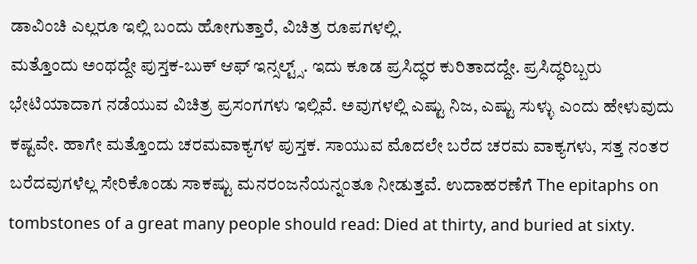ಡಾವಿಂಚಿ ಎಲ್ಲರೂ ಇಲ್ಲಿ ಬಂದು ಹೋಗುತ್ತಾರೆ, ವಿಚಿತ್ರ ರೂಪಗಳಲ್ಲಿ.
ಮತ್ತೊಂದು ಅಂಥದ್ದೇ ಪುಸ್ತಕ-ಬುಕ್ ಆಫ್ ಇನ್ಸಲ್ಟ್ಸ್. ಇದು ಕೂಡ ಪ್ರಸಿದ್ಧರ ಕುರಿತಾದದ್ದೇ. ಪ್ರಸಿದ್ಧರಿಬ್ಬರು ಭೇಟಿಯಾದಾಗ ನಡೆಯುವ ವಿಚಿತ್ರ ಪ್ರಸಂಗಗಳು ಇಲ್ಲಿವೆ. ಅವುಗಳಲ್ಲಿ ಎಷ್ಟು ನಿಜ, ಎಷ್ಟು ಸುಳ್ಳು ಎಂದು ಹೇಳುವುದು ಕಷ್ಟವೇ. ಹಾಗೇ ಮತ್ತೊಂದು ಚರಮವಾಕ್ಯಗಳ ಪುಸ್ತಕ. ಸಾಯುವ ಮೊದಲೇ ಬರೆದ ಚರಮ ವಾಕ್ಯಗಳು, ಸತ್ತ ನಂತರ ಬರೆದವುಗಳೆಲ್ಲ ಸೇರಿಕೊಂಡು ಸಾಕಷ್ಟು ಮನರಂಜನೆಯನ್ನಂತೂ ನೀಡುತ್ತವೆ. ಉದಾಹರಣೆಗೆ The epitaphs on tombstones of a great many people should read: Died at thirty, and buried at sixty.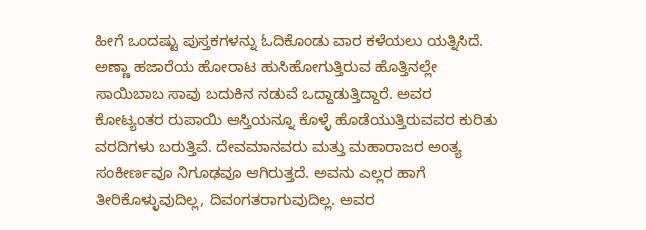ಹೀಗೆ ಒಂದಷ್ಟು ಪುಸ್ತಕಗಳನ್ನು ಓದಿಕೊಂಡು ವಾರ ಕಳೆಯಲು ಯತ್ನಿಸಿದೆ. ಅಣ್ಣಾ ಹಜಾರೆಯ ಹೋರಾಟ ಹುಸಿಹೋಗುತ್ತಿರುವ ಹೊತ್ತಿನಲ್ಲೇ ಸಾಯಿಬಾಬ ಸಾವು ಬದುಕಿನ ನಡುವೆ ಒದ್ದಾಡುತ್ತಿದ್ದಾರೆ. ಅವರ ಕೋಟ್ಯಂತರ ರುಪಾಯಿ ಆಸ್ತಿಯನ್ನೂ ಕೊಳ್ಳೆ ಹೊಡೆಯುತ್ತಿರುವವರ ಕುರಿತು ವರದಿಗಳು ಬರುತ್ತಿವೆ. ದೇವಮಾನವರು ಮತ್ತು ಮಹಾರಾಜರ ಅಂತ್ಯ ಸಂಕೀರ್ಣವೂ ನಿಗೂಢವೂ ಆಗಿರುತ್ತದೆ. ಅವನು ಎಲ್ಲರ ಹಾಗೆ ತೀರಿಕೊಳ್ಳುವುದಿಲ್ಲ, ದಿವಂಗತರಾಗುವುದಿಲ್ಲ. ಅವರ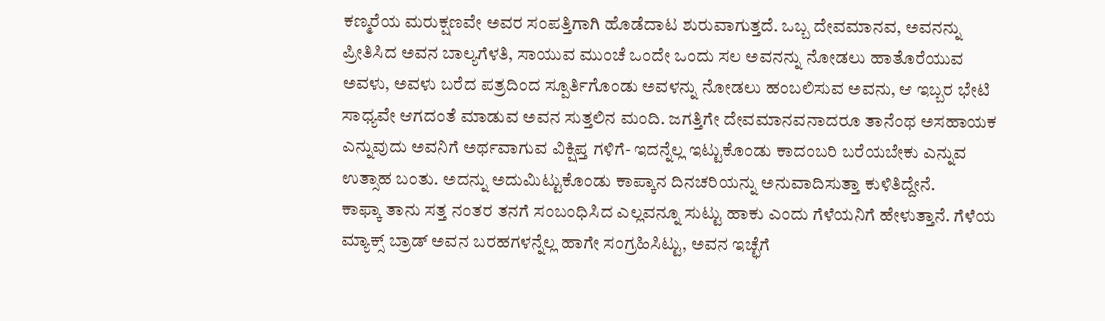ಕಣ್ಮರೆಯ ಮರುಕ್ಷಣವೇ ಅವರ ಸಂಪತ್ತಿಗಾಗಿ ಹೊಡೆದಾಟ ಶುರುವಾಗುತ್ತದೆ. ಒಬ್ಬ ದೇವಮಾನವ, ಅವನನ್ನು ಪ್ರೀತಿಸಿದ ಅವನ ಬಾಲ್ಯಗೆಳತಿ, ಸಾಯುವ ಮುಂಚೆ ಒಂದೇ ಒಂದು ಸಲ ಅವನನ್ನು ನೋಡಲು ಹಾತೊರೆಯುವ ಅವಳು, ಅವಳು ಬರೆದ ಪತ್ರದಿಂದ ಸ್ಪೂರ್ತಿಗೊಂಡು ಅವಳನ್ನು ನೋಡಲು ಹಂಬಲಿಸುವ ಅವನು, ಆ ಇಬ್ಬರ ಭೇಟಿ ಸಾಧ್ಯವೇ ಆಗದಂತೆ ಮಾಡುವ ಅವನ ಸುತ್ತಲಿನ ಮಂದಿ. ಜಗತ್ತಿಗೇ ದೇವಮಾನವನಾದರೂ ತಾನೆಂಥ ಅಸಹಾಯಕ ಎನ್ನುವುದು ಅವನಿಗೆ ಅರ್ಥವಾಗುವ ವಿಕ್ಷಿಪ್ತ ಗಳಿಗೆ- ಇದನ್ನೆಲ್ಲ ಇಟ್ಟುಕೊಂಡು ಕಾದಂಬರಿ ಬರೆಯಬೇಕು ಎನ್ನುವ ಉತ್ಸಾಹ ಬಂತು. ಅದನ್ನು ಅದುಮಿಟ್ಟುಕೊಂಡು ಕಾಪ್ಕಾನ ದಿನಚರಿಯನ್ನು ಅನುವಾದಿಸುತ್ತಾ ಕುಳಿತಿದ್ದೇನೆ.
ಕಾಫ್ಕಾ ತಾನು ಸತ್ತ ನಂತರ ತನಗೆ ಸಂಬಂಧಿಸಿದ ಎಲ್ಲವನ್ನೂ ಸುಟ್ಟು ಹಾಕು ಎಂದು ಗೆಳೆಯನಿಗೆ ಹೇಳುತ್ತಾನೆ. ಗೆಳೆಯ ಮ್ಯಾಕ್ಸ್ ಬ್ರಾಡ್ ಅವನ ಬರಹಗಳನ್ನೆಲ್ಲ ಹಾಗೇ ಸಂಗ್ರಹಿಸಿಟ್ಟು, ಅವನ ಇಚ್ಛೆಗೆ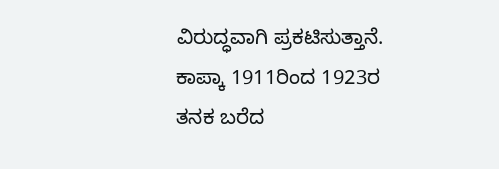ವಿರುದ್ಧವಾಗಿ ಪ್ರಕಟಿಸುತ್ತಾನೆ. ಕಾಪ್ಕಾ 1911ರಿಂದ 1923ರ ತನಕ ಬರೆದ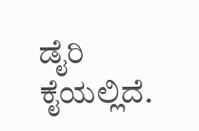ಡೈರಿ ಕೈಯಲ್ಲಿದೆ.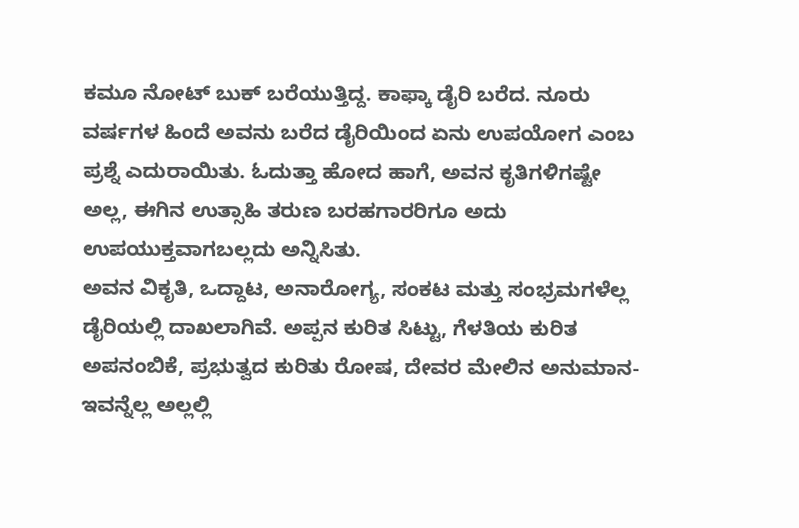ಕಮೂ ನೋಟ್ ಬುಕ್ ಬರೆಯುತ್ತಿದ್ದ. ಕಾಫ್ಕಾ ಡೈರಿ ಬರೆದ. ನೂರು ವರ್ಷಗಳ ಹಿಂದೆ ಅವನು ಬರೆದ ಡೈರಿಯಿಂದ ಏನು ಉಪಯೋಗ ಎಂಬ ಪ್ರಶ್ನೆ ಎದುರಾಯಿತು. ಓದುತ್ತಾ ಹೋದ ಹಾಗೆ, ಅವನ ಕೃತಿಗಳಿಗಷ್ಟೇ ಅಲ್ಲ, ಈಗಿನ ಉತ್ಸಾಹಿ ತರುಣ ಬರಹಗಾರರಿಗೂ ಅದು ಉಪಯುಕ್ತವಾಗಬಲ್ಲದು ಅನ್ನಿಸಿತು.
ಅವನ ವಿಕೃತಿ, ಒದ್ದಾಟ, ಅನಾರೋಗ್ಯ, ಸಂಕಟ ಮತ್ತು ಸಂಭ್ರಮಗಳೆಲ್ಲ ಡೈರಿಯಲ್ಲಿ ದಾಖಲಾಗಿವೆ. ಅಪ್ಪನ ಕುರಿತ ಸಿಟ್ಟು, ಗೆಳತಿಯ ಕುರಿತ ಅಪನಂಬಿಕೆ, ಪ್ರಭುತ್ವದ ಕುರಿತು ರೋಷ, ದೇವರ ಮೇಲಿನ ಅನುಮಾನ- ಇವನ್ನೆಲ್ಲ ಅಲ್ಲಲ್ಲಿ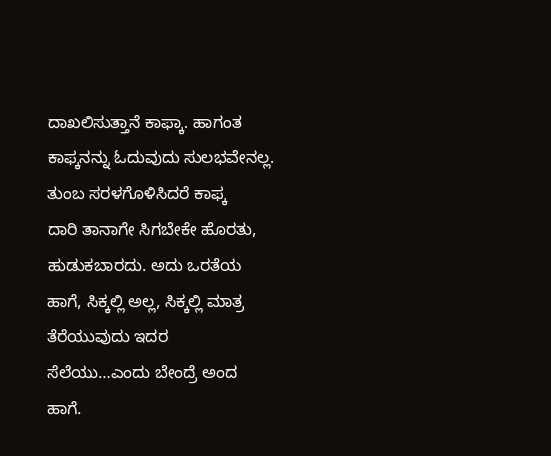ದಾಖಲಿಸುತ್ತಾನೆ ಕಾಫ್ಕಾ. ಹಾಗಂತ ಕಾಫ್ಕನನ್ನು ಓದುವುದು ಸುಲಭವೇನಲ್ಲ. ತುಂಬ ಸರಳಗೊಳಿಸಿದರೆ ಕಾಫ್ಕ
ದಾರಿ ತಾನಾಗೇ ಸಿಗಬೇಕೇ ಹೊರತು, ಹುಡುಕಬಾರದು. ಅದು ಒರತೆಯ ಹಾಗೆ, ಸಿಕ್ಕಲ್ಲಿ ಅಲ್ಲ, ಸಿಕ್ಕಲ್ಲಿ ಮಾತ್ರ ತೆರೆಯುವುದು ಇದರ ಸೆಲೆಯು…ಎಂದು ಬೇಂದ್ರೆ ಅಂದ ಹಾಗೆ.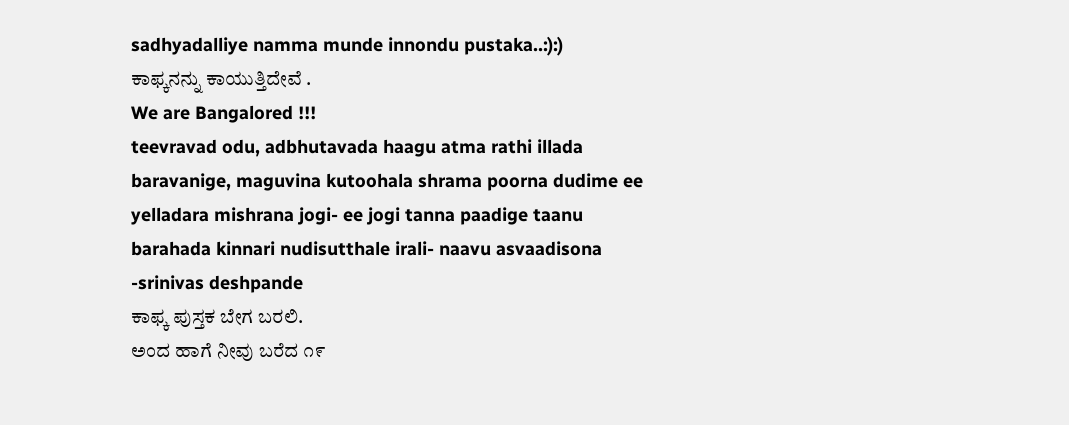sadhyadalliye namma munde innondu pustaka..:):)
ಕಾಫ್ಕನನ್ನು ಕಾಯುತ್ತಿದೇವೆ .
We are Bangalored !!!
teevravad odu, adbhutavada haagu atma rathi illada baravanige, maguvina kutoohala shrama poorna dudime ee yelladara mishrana jogi- ee jogi tanna paadige taanu barahada kinnari nudisutthale irali- naavu asvaadisona -srinivas deshpande
ಕಾಫ್ಕ ಪುಸ್ತಕ ಬೇಗ ಬರಲಿ.
ಅಂದ ಹಾಗೆ ನೀವು ಬರೆದ ೧೯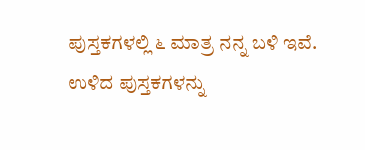ಪುಸ್ತಕಗಳಲ್ಲಿ ೬ ಮಾತ್ರ ನನ್ನ ಬಳಿ ಇವೆ. ಉಳಿದ ಪುಸ್ತಕಗಳನ್ನು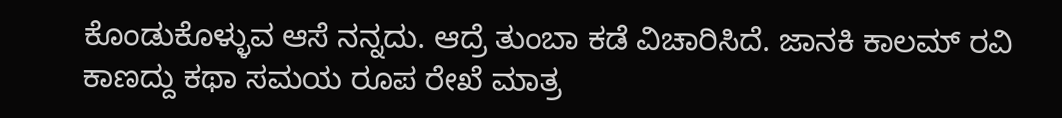ಕೊಂಡುಕೊಳ್ಳುವ ಆಸೆ ನನ್ನದು. ಆದ್ರೆ ತುಂಬಾ ಕಡೆ ವಿಚಾರಿಸಿದೆ. ಜಾನಕಿ ಕಾಲಮ್ ರವಿ ಕಾಣದ್ದು ಕಥಾ ಸಮಯ ರೂಪ ರೇಖೆ ಮಾತ್ರ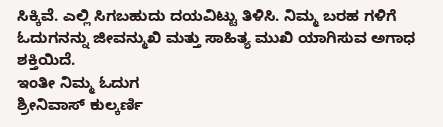ಸಿಕ್ಕಿವೆ. ಎಲ್ಲಿ ಸಿಗಬಹುದು ದಯವಿಟ್ಟು ತಿಳಿಸಿ. ನಿಮ್ಮ ಬರಹ ಗಳಿಗೆ ಓದುಗನನ್ನು ಜೀವನ್ಮುಖಿ ಮತ್ತು ಸಾಹಿತ್ಯ ಮುಖಿ ಯಾಗಿಸುವ ಅಗಾಧ ಶಕ್ತಿಯಿದೆ.
ಇಂತೀ ನಿಮ್ಮ ಓದುಗ
ಶ್ರೀನಿವಾಸ್ ಕುಲ್ಕರ್ಣಿ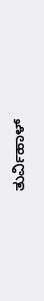ತುರ್ವಿಹಾಳ್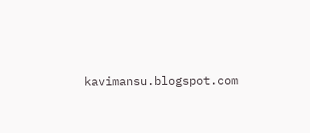kavimansu.blogspot.com